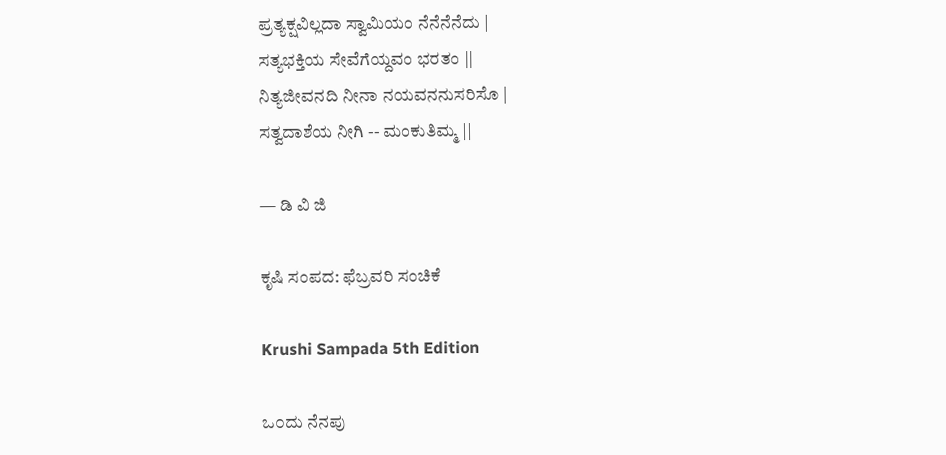ಪ್ರತ್ಯಕ್ಷವಿಲ್ಲದಾ ಸ್ವಾಮಿಯಂ ನೆನೆನೆನೆದು |
ಸತ್ಯಭಕ್ತಿಯ ಸೇವೆಗೆಯ್ದವಂ ಭರತಂ ||
ನಿತ್ಯಜೀವನದಿ ನೀನಾ ನಯವನನುಸರಿಸೊ |
ಸತ್ವದಾಶೆಯ ನೀಗಿ -- ಮಂಕುತಿಮ್ಮ ||

— ಡಿ ವಿ ಜಿ

ಕೃಷಿ ಸಂಪದ: ಫೆಬ್ರವರಿ ಸಂಚಿಕೆ

Krushi Sampada 5th Edition

ಒ೦ದು ನೆನಪು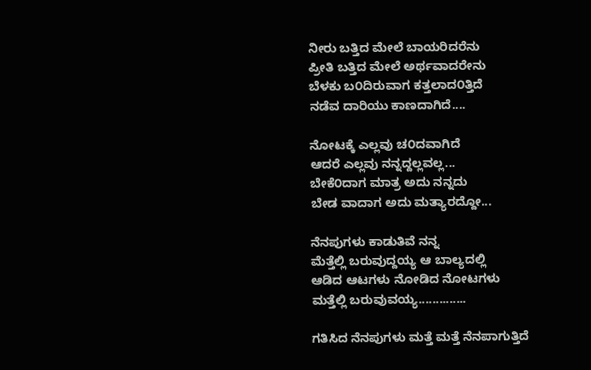ನೀರು ಬತ್ತಿದ ಮೇಲೆ ಬಾಯರಿದರೆನು
ಪ್ರೀತಿ ಬತ್ತಿದ ಮೇಲೆ ಅರ್ಥವಾದರೇನು
ಬೆಳಕು ಬ೦ದಿರುವಾಗ ಕತ್ತಲಾದ೦ತ್ತಿದೆ
ನಡೆವ ದಾರಿಯು ಕಾಣದಾಗಿದೆ....

ನೋಟಕ್ಕೆ ಎಲ್ಲವು ಚ೦ದವಾಗಿದೆ
ಆದರೆ ಎಲ್ಲವು ನನ್ನದ್ದಲ್ಲವಲ್ಲ...
ಬೇಕೆ೦ದಾಗ ಮಾತ್ರ ಅದು ನನ್ನದು
ಬೇಡ ವಾದಾಗ ಅದು ಮತ್ಯಾರದ್ದೋ...

ನೆನಪುಗಳು ಕಾಡುತಿವೆ ನನ್ನ
ಮೆತ್ತೆಲ್ಲಿ ಬರುವುದ್ದಯ್ಯ ಆ ಬಾಲ್ಯದಲ್ಲಿ
ಆಡಿದ ಆಟಗಳು ನೋಡಿದ ನೋಟಗಳು
ಮತ್ತೆಲ್ಲಿ ಬರುವುವಯ್ಯ..............

ಗತಿಸಿದ ನೆನಪುಗಳು ಮತ್ತೆ ಮತ್ತೆ ನೆನಪಾಗುತ್ತಿದೆ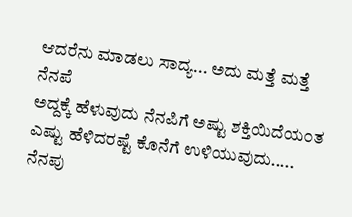ಆದರೆನು ಮಾಡಲು ಸಾದ್ಯ... ಅದು ಮತ್ತೆ ಮತ್ತೆ ನೆನಪೆ
ಅದ್ದಕ್ಕೆ ಹೆಳುವುದು ನೆನಪಿಗೆ ಅಷ್ಟು ಶಕ್ತಿಯಿದೆಯ೦ತ
ಎಷ್ಟು ಹೆಳಿದರಷ್ಟೆ ಕೊನೆಗೆ ಉಳಿಯುವುದು.....
ನೆನಪು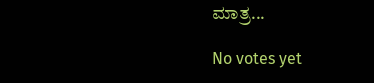ಮಾತ್ರ...

No votes yet